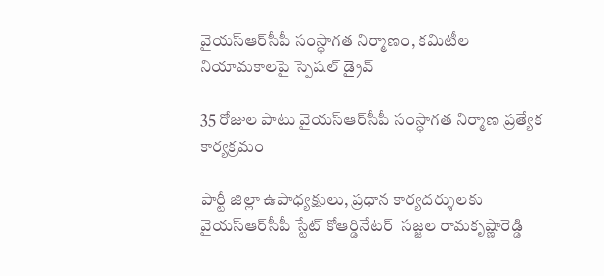వైయ‌స్ఆర్‌సీపీ సంస్ధాగత నిర్మాణం, కమిటీల నియామకాలపై స్పెషల్ డ్రైవ్‌

35 రోజుల పాటు వైయ‌స్ఆర్‌సీపీ సంస్ధాగత నిర్మాణ ప్రత్యేక కార్యక్రమం

పార్టీ జిల్లా ఉపాధ్య‌క్షులు, ప్ర‌ధాన కార్య‌ద‌ర్శుల‌కు వైయ‌స్ఆర్‌సీపీ స్టేట్ కోఆర్డినేటర్  సజ్జల రామకృష్ణారెడ్డి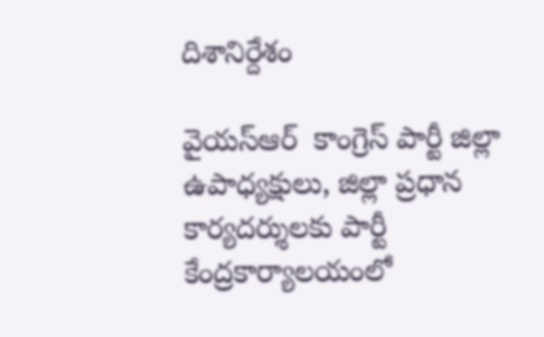దిశానిర్దేశం

వైయ‌స్ఆర్‌  కాంగ్రెస్‌ పార్టీ జిల్లా ఉపాధ్యక్షులు, జిల్లా ప్రధాన కార్యదర్శులకు పార్టీ కేంద్రకార్యాలయంలో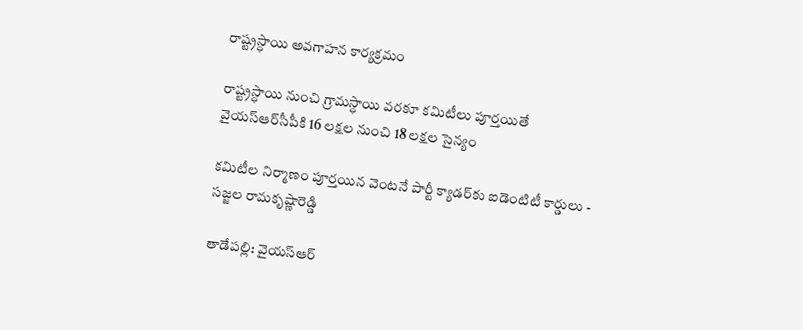రాష్ట్రస్ధాయి అవగాహన కార్యక్రమం

రాష్ట్రస్ధాయి నుంచి గ్రామస్ధాయి వరకూ కమిటీలు పూర్తయితే వైయ‌స్ఆర్‌సీపీకి 16 లక్షల నుంచి 18 లక్షల సైన్యం

కమిటీల నిర్మాణం పూర్తయిన వెంటనే పార్టీ క్యాడర్‌కు ఐడెంటిటీ కార్డులు - సజ్జల రామకృష్ణారెడ్డి

తాడేప‌ల్లి: వైయ‌స్ఆర్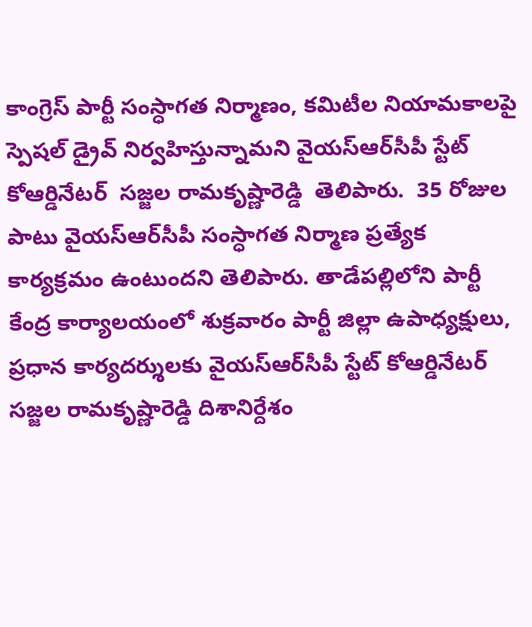కాంగ్రెస్ పార్టీ సంస్ధాగత నిర్మాణం, కమిటీల నియామకాలపై స్పెషల్ డ్రైవ్ నిర్వ‌హిస్తున్నామ‌ని వైయ‌స్ఆర్‌సీపీ స్టేట్ కోఆర్డినేటర్  సజ్జల రామకృష్ణారెడ్డి  తెలిపారు.  35 రోజుల పాటు వైయ‌స్ఆర్‌సీపీ సంస్ధాగత నిర్మాణ ప్రత్యేక కార్యక్రమం ఉంటుంద‌ని తెలిపారు. తాడేప‌ల్లిలోని పార్టీ కేంద్ర కార్యాల‌యంలో శుక్ర‌వారం పార్టీ జిల్లా ఉపాధ్య‌క్షులు, ప్ర‌ధాన కార్య‌ద‌ర్శుల‌కు వైయ‌స్ఆర్‌సీపీ స్టేట్ కోఆర్డినేటర్  సజ్జల రామకృష్ణారెడ్డి దిశానిర్దేశం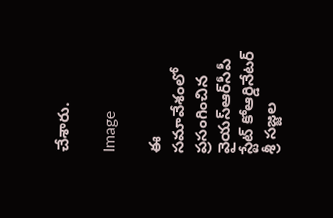చేశారు.

Image

ఈ సమావేశంలో ప్రసంగించిన వైయ‌స్ఆర్‌సీపీ స్టేట్‌ కోఆర్డినేటర్‌ శ్రీ సజ్జల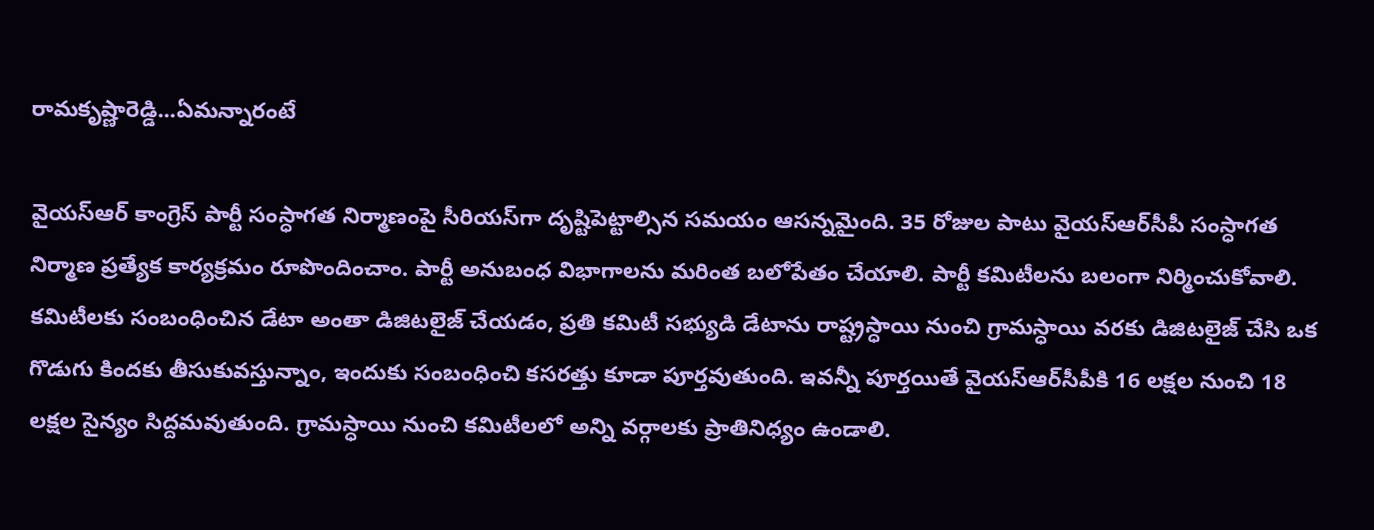రామకృష్ణారెడ్డి...ఏమన్నారంటే

వైయ‌స్ఆర్ కాంగ్రెస్ పార్టీ సంస్ధాగత నిర్మాణంపై సీరియస్‌గా దృష్టిపెట్టాల్సిన సమయం ఆసన్నమైంది. 35 రోజుల పాటు వైయ‌స్ఆర్‌సీపీ సంస్ధాగత నిర్మాణ ప్రత్యేక కార్యక్రమం రూపొందించాం. పార్టీ అనుబంధ విభాగాలను మరింత బలోపేతం చేయాలి. పార్టీ కమిటీలను బలంగా నిర్మించుకోవాలి. కమిటీలకు సంబంధించిన డేటా అంతా డిజిటలైజ్‌ చేయడం, ప్రతి కమిటీ సభ్యుడి డేటాను రాష్ట్రస్ధాయి నుంచి గ్రామస్ధాయి వరకు డిజిటలైజ్‌ చేసి ఒక గొడుగు కిందకు తీసుకువస్తున్నాం, ఇందుకు సంబంధించి కసరత్తు కూడా పూర్తవుతుంది. ఇవన్నీ పూర్తయితే వైయ‌స్ఆర్‌సీపీకి 16 లక్షల నుంచి 18 లక్షల సైన్యం సిద్దమవుతుంది. గ్రామస్ధాయి నుంచి కమిటీలలో అన్ని వర్గాలకు ప్రాతినిధ్యం ఉండాలి.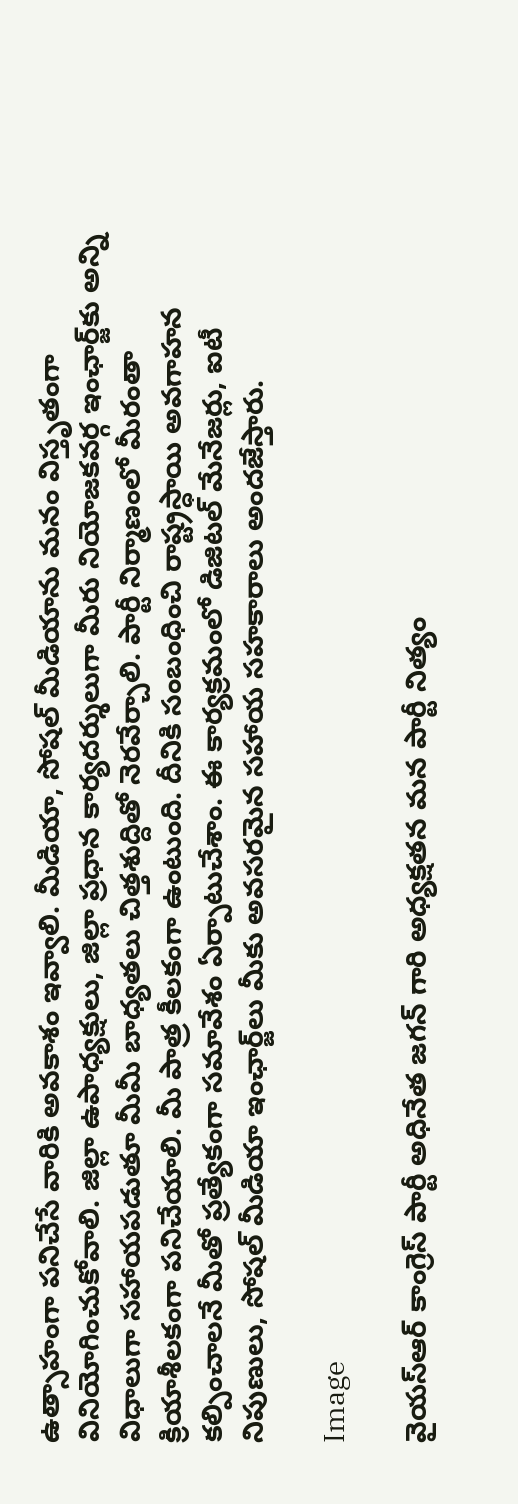ఉత్సాహంగా పనిచేసే వారికి అవకాశం ఇవ్వాలి. మీడియా, సోషల్ మీడియాను మనం విస్తృతంగా వినియోగించుకోవాలి. జిల్లా ఉపాధ్యక్షులు, జిల్లా ప్రధాన కార్యదర్శులుగా మీరు నియోజకవర్గ ఇంఛార్జ్‌కు అన్ని విధాలుగా సహాయపడుతూ మీమీ బాధ్యతలు చిత్తశుద్దితో నెరవేర్చాలి. పార్టీ నిర్మాణంలో మీరంతా క్రియాశీలకంగా పనిచేయాలి. మీ పాత్ర కీలకంగా ఉంటుంది. దీనికి సంబంధించి రాష్ట్రస్ధాయి అవగాహన కల్పించాలనే మీతో ప్రత్యేకంగా సమావేశం ఏర్పాటుచేశాం. ఈ కార్యక్రమంలో డిజిటల్‌ మేనేజర్లు, ఐటీ నిపుణులు, సోషల్ మీడియా ఇంఛార్జ్‌లు మీకు అవసరమైన సహాయ సహకారాలు అందజేస్తారు.

Image

వైయ‌స్ఆర్ కాంగ్రెస్ పార్టీ అధినేత జగన్‌ గారి అధ్యక్షతన మన పార్టీ నిత్యం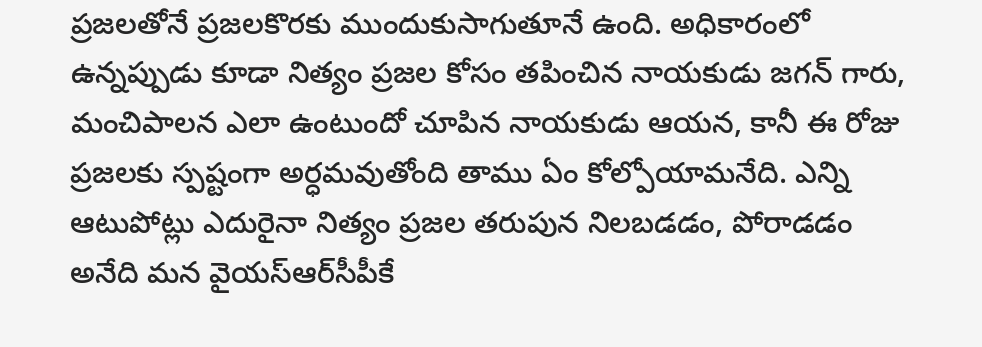ప్రజలతోనే ప్రజలకొరకు ముందుకుసాగుతూనే ఉంది. అధికారంలో ఉన్నప్పుడు కూడా నిత్యం ప్రజల కోసం తపించిన నాయకుడు జగన్‌ గారు, మంచిపాలన ఎలా ఉంటుందో చూపిన నాయకుడు ఆయన, కానీ ఈ రోజు ప్రజలకు స్పష్టంగా అర్ధమవుతోంది తాము ఏం కోల్పోయామనేది. ఎన్ని ఆటుపోట్లు ఎదురైనా నిత్యం ప్రజల తరుపున నిలబడడం, పోరాడడం అనేది మన వైయ‌స్ఆర్‌సీపీకే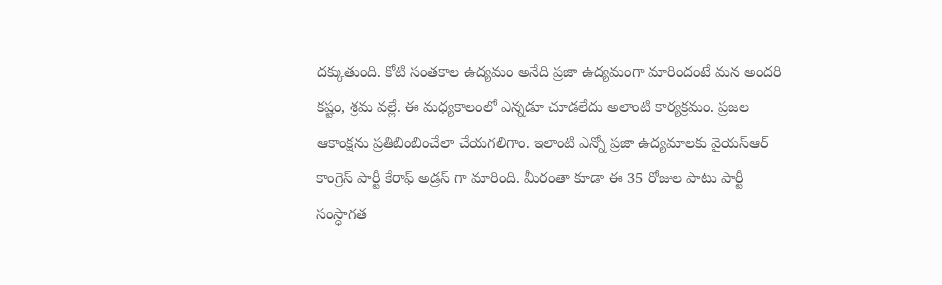దక్కుతుంది. కోటి సంతకాల ఉద్యమం అనేది ప్రజా ఉద్యమంగా మారిందంటే మన అందరి కష్టం, శ్రమ వల్లే. ఈ మధ్యకాలంలో ఎన్నడూ చూడలేదు అలాంటి కార్యక్రమం. ప్రజల ఆకాంక్షను ప్రతిబింబించేలా చేయగలిగాం. ఇలాంటి ఎన్నో ప్రజా ఉద్యమాలకు వైయ‌స్ఆర్‌ కాంగ్రెస్ పార్టీ కేరాఫ్‌ అడ్రస్‌ గా మారింది. మీరంతా కూడా ఈ 35 రోజుల పాటు పార్టీ సంస్ధాగత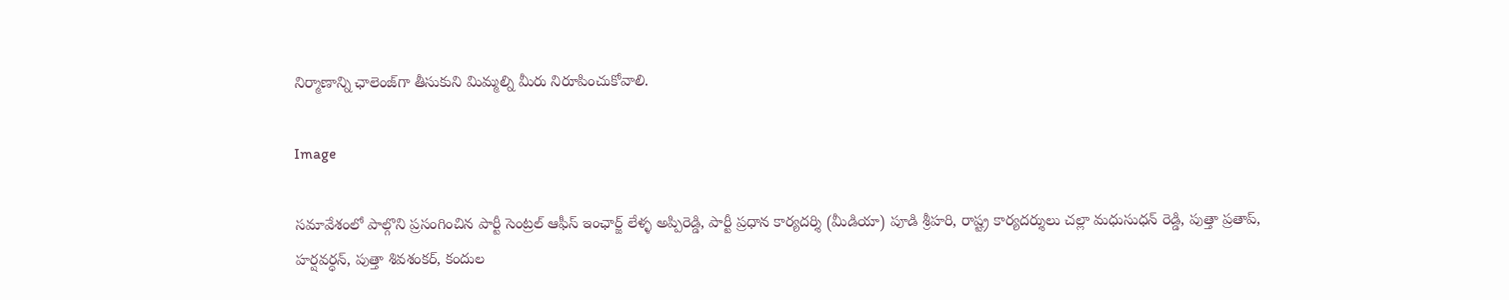నిర్మాణాన్ని ఛాలెంజ్‌గా తీసుకుని మిమ్మల్ని మీరు నిరూపించుకోవాలి.

Image

సమావేశంలో పాల్గొని ప్రసంగించిన పార్టీ సెంట్రల్ ఆఫీస్‌ ఇంఛార్జ్‌ లేళ్ళ అప్పిరెడ్డి, పార్టీ ప్రధాన కార్యదర్శి (మీడియా) పూడి శ్రీహరి, రాష్ట్ర కార్యదర్శులు చల్లా మధుసుధన్‌ రెడ్డి, పుత్తా ప్రతాప్‌, హర్షవర్ధన్‌, పుత్తా శివశంకర్‌, కందుల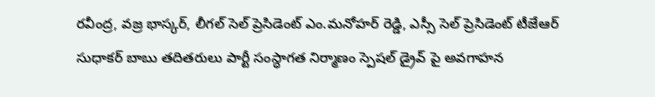రవీంద్ర, వజ్ర భాస్కర్‌, లీగల్ సెల్ ప్రెసిడెంట్ ఎం.మనోహర్‌ రెడ్డి, ఎస్సీ సెల్ ప్రెసిడెంట్‌ టీజేఆర్‌ సుధాకర్‌ బాబు తదితరులు పార్టీ సంస్ధాగత నిర్మాణం స్పెషల్‌ డ్రైవ్ పై అవగాహన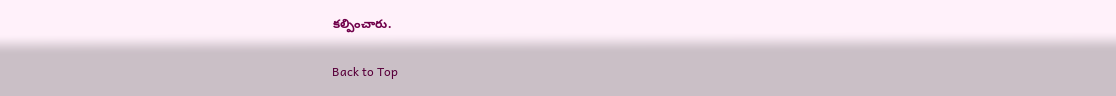కల్పించారు.

Back to Top